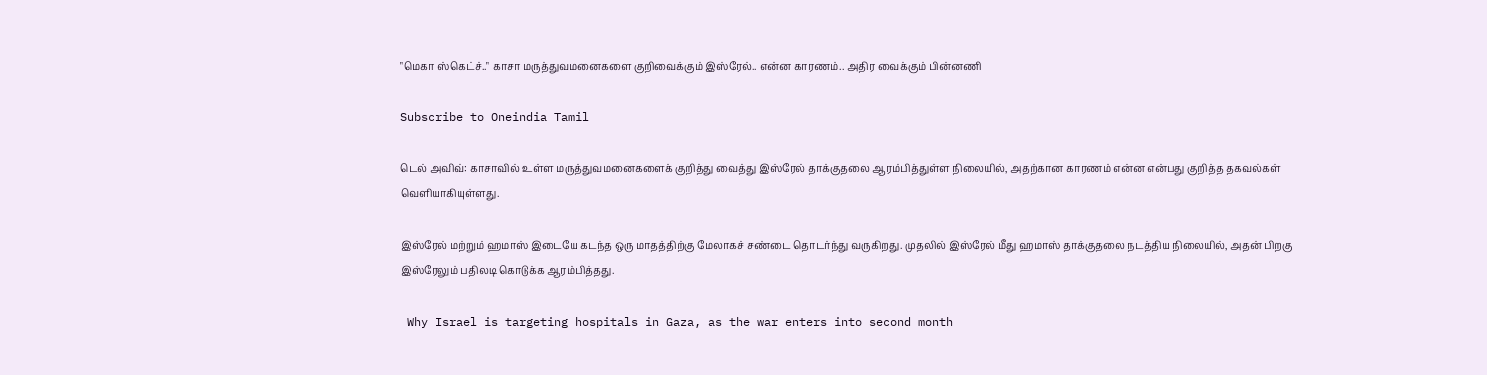"மெகா ஸ்கெட்ச்.." காசா மருத்துவமனைகளை குறிவைக்கும் இஸ்ரேல்.. என்ன காரணம்.. அதிர வைக்கும் பின்னணி

Subscribe to Oneindia Tamil

டெல் அவிவ்: காசாவில் உள்ள மருத்துவமனைகளைக் குறித்து வைத்து இஸ்ரேல் தாக்குதலை ஆரம்பித்துள்ள நிலையில், அதற்கான காரணம் என்ன என்பது குறித்த தகவல்கள் வெளியாகியுள்ளது.

இஸ்ரேல் மற்றும் ஹமாஸ் இடையே கடந்த ஒரு மாதத்திற்கு மேலாகச் சண்டை தொடர்ந்து வருகிறது. முதலில் இஸ்ரேல் மீது ஹமாஸ் தாக்குதலை நடத்திய நிலையில், அதன் பிறகு இஸ்ரேலும் பதிலடி கொடுக்க ஆரம்பித்தது.

 Why Israel is targeting hospitals in Gaza, as the war enters into second month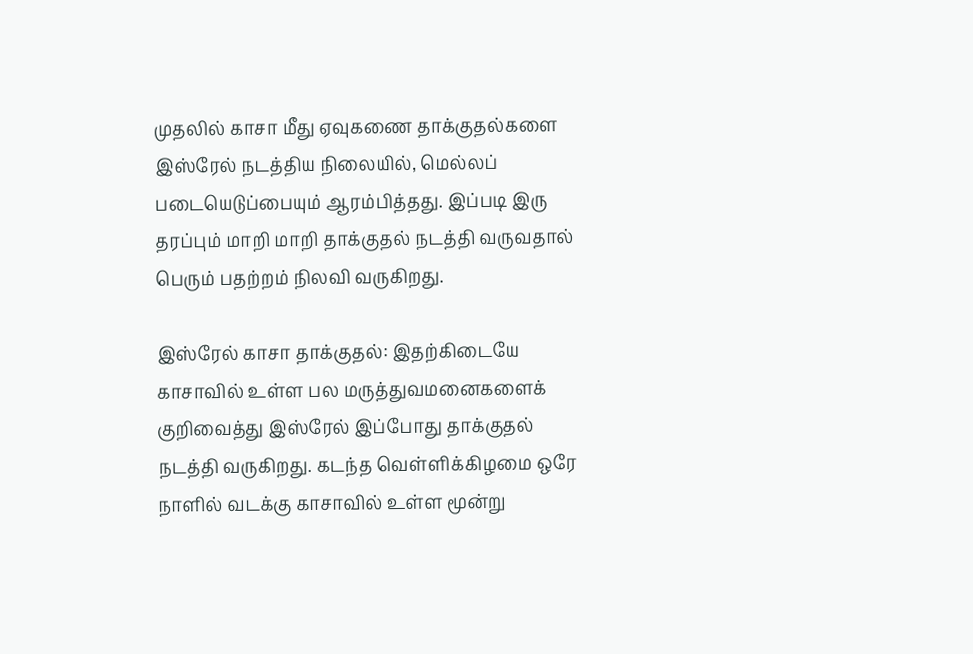முதலில் காசா மீது ஏவுகணை தாக்குதல்களை இஸ்ரேல் நடத்திய நிலையில், மெல்லப் படையெடுப்பையும் ஆரம்பித்தது. இப்படி இரு தரப்பும் மாறி மாறி தாக்குதல் நடத்தி வருவதால் பெரும் பதற்றம் நிலவி வருகிறது.

இஸ்ரேல் காசா தாக்குதல்: இதற்கிடையே காசாவில் உள்ள பல மருத்துவமனைகளைக் குறிவைத்து இஸ்ரேல் இப்போது தாக்குதல் நடத்தி வருகிறது. கடந்த வெள்ளிக்கிழமை ஒரே நாளில் வடக்கு காசாவில் உள்ள மூன்று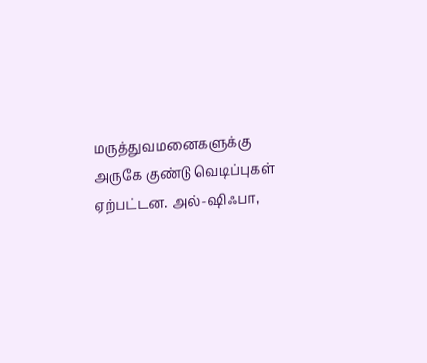மருத்துவமனைகளுக்கு அருகே குண்டு வெடிப்புகள் ஏற்பட்டன. அல்-ஷிஃபா,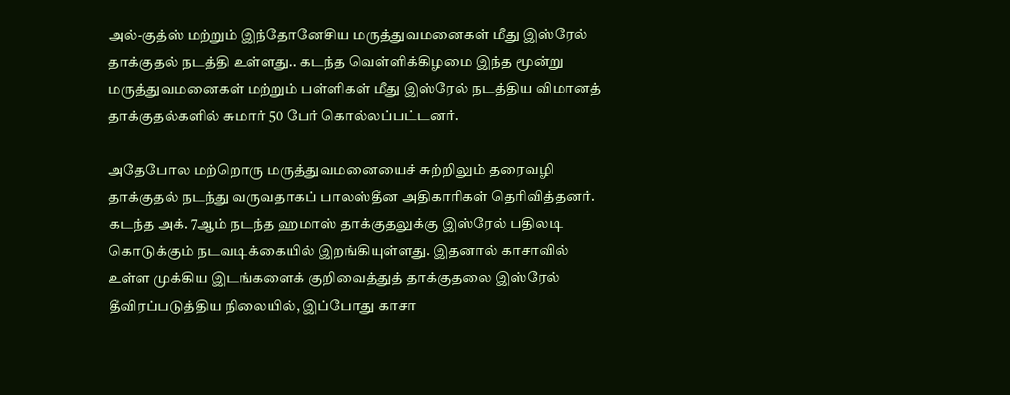அல்-குத்ஸ் மற்றும் இந்தோனேசிய மருத்துவமனைகள் மீது இஸ்ரேல் தாக்குதல் நடத்தி உள்ளது.. கடந்த வெள்ளிக்கிழமை இந்த மூன்று மருத்துவமனைகள் மற்றும் பள்ளிகள் மீது இஸ்ரேல் நடத்திய விமானத் தாக்குதல்களில் சுமார் 50 பேர் கொல்லப்பட்டனர்.

அதேபோல மற்றொரு மருத்துவமனையைச் சுற்றிலும் தரைவழி தாக்குதல் நடந்து வருவதாகப் பாலஸ்தீன அதிகாரிகள் தெரிவித்தனர். கடந்த அக். 7ஆம் நடந்த ஹமாஸ் தாக்குதலுக்கு இஸ்ரேல் பதிலடி கொடுக்கும் நடவடிக்கையில் இறங்கியுள்ளது. இதனால் காசாவில் உள்ள முக்கிய இடங்களைக் குறிவைத்துத் தாக்குதலை இஸ்ரேல் தீவிரப்படுத்திய நிலையில், இப்போது காசா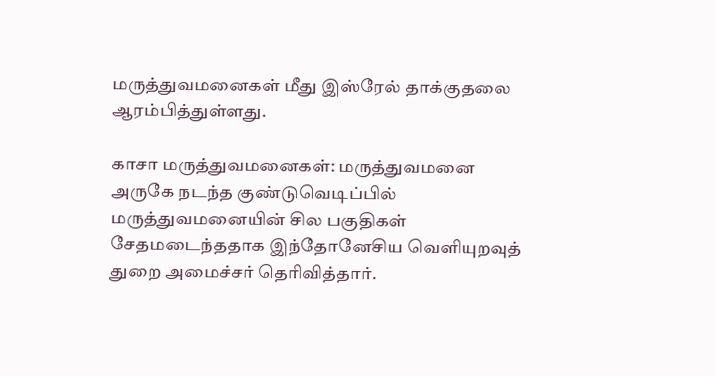மருத்துவமனைகள் மீது இஸ்ரேல் தாக்குதலை ஆரம்பித்துள்ளது.

காசா மருத்துவமனைகள்: மருத்துவமனை அருகே நடந்த குண்டுவெடிப்பில் மருத்துவமனையின் சில பகுதிகள் சேதமடைந்ததாக இந்தோனேசிய வெளியுறவுத் துறை அமைச்சர் தெரிவித்தார்.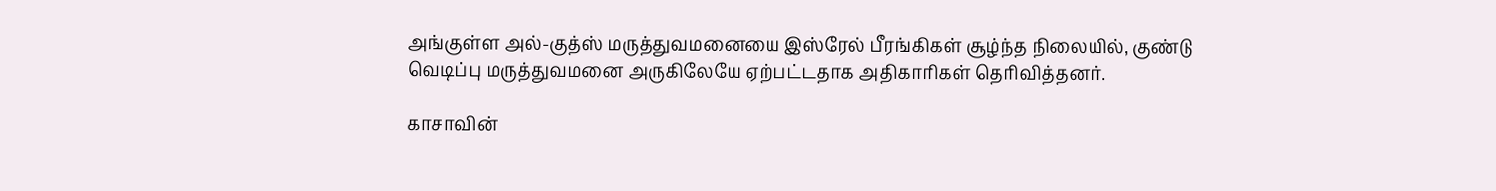அங்குள்ள அல்-குத்ஸ் மருத்துவமனையை இஸ்ரேல் பீரங்கிகள் சூழ்ந்த நிலையில், குண்டு வெடிப்பு மருத்துவமனை அருகிலேயே ஏற்பட்டதாக அதிகாரிகள் தெரிவித்தனர்.

காசாவின்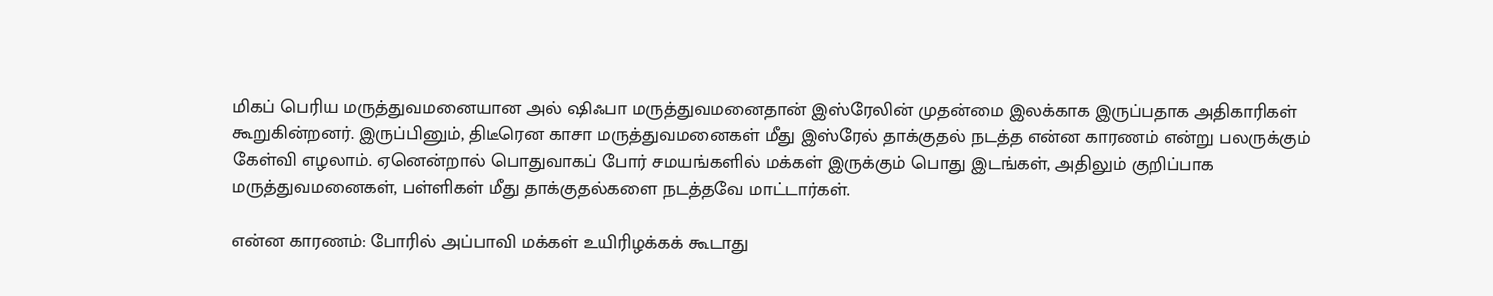மிகப் பெரிய மருத்துவமனையான அல் ஷிஃபா மருத்துவமனைதான் இஸ்ரேலின் முதன்மை இலக்காக இருப்பதாக அதிகாரிகள் கூறுகின்றனர். இருப்பினும், திடீரென காசா மருத்துவமனைகள் மீது இஸ்ரேல் தாக்குதல் நடத்த என்ன காரணம் என்று பலருக்கும் கேள்வி எழலாம். ஏனென்றால் பொதுவாகப் போர் சமயங்களில் மக்கள் இருக்கும் பொது இடங்கள், அதிலும் குறிப்பாக மருத்துவமனைகள், பள்ளிகள் மீது தாக்குதல்களை நடத்தவே மாட்டார்கள்.

என்ன காரணம்: போரில் அப்பாவி மக்கள் உயிரிழக்கக் கூடாது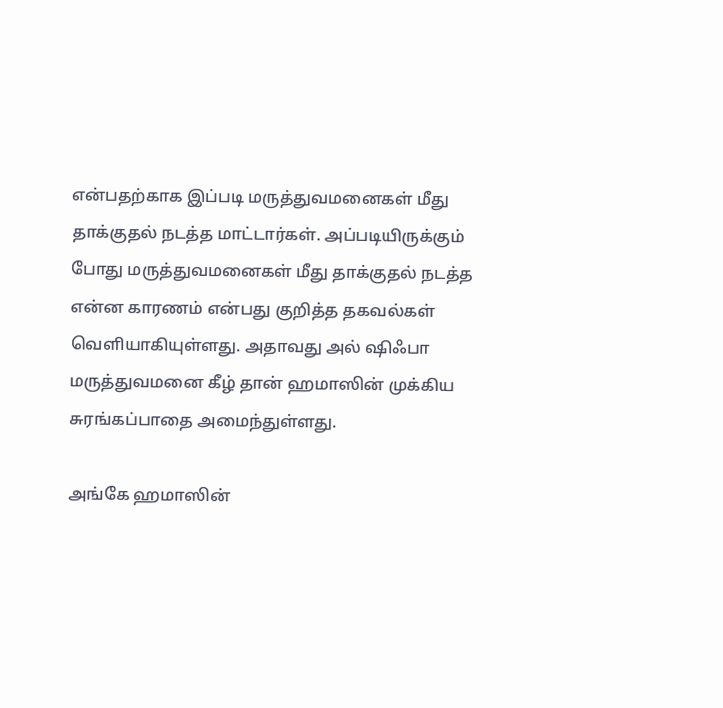என்பதற்காக இப்படி மருத்துவமனைகள் மீது தாக்குதல் நடத்த மாட்டார்கள். அப்படியிருக்கும் போது மருத்துவமனைகள் மீது தாக்குதல் நடத்த என்ன காரணம் என்பது குறித்த தகவல்கள் வெளியாகியுள்ளது. அதாவது அல் ஷிஃபா மருத்துவமனை கீழ் தான் ஹமாஸின் முக்கிய சுரங்கப்பாதை அமைந்துள்ளது.

அங்கே ஹமாஸின்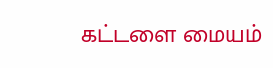கட்டளை மையம்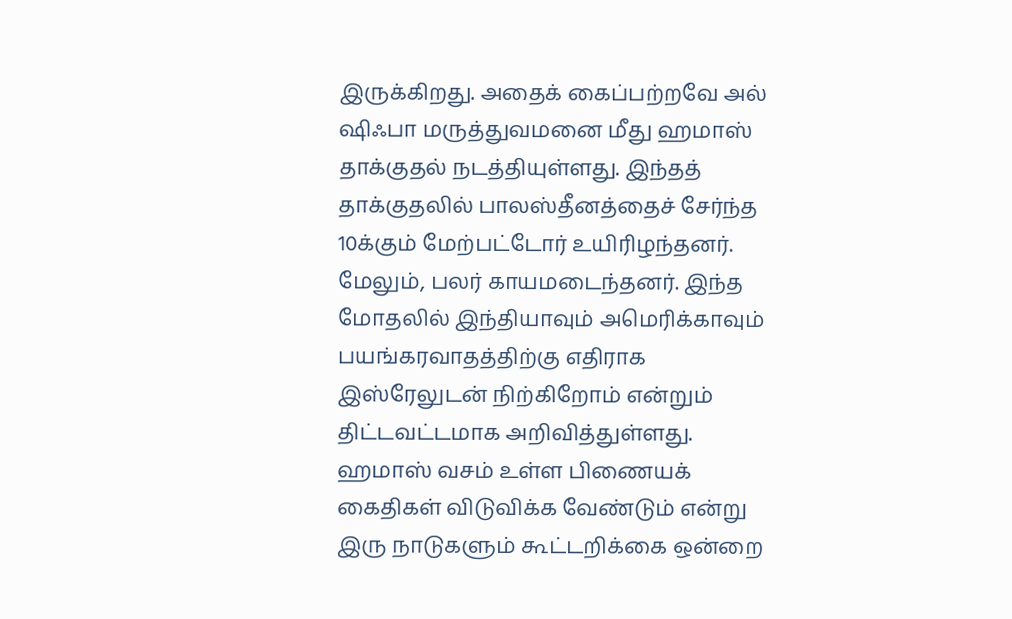இருக்கிறது. அதைக் கைப்பற்றவே அல் ஷிஃபா மருத்துவமனை மீது ஹமாஸ் தாக்குதல் நடத்தியுள்ளது. இந்தத் தாக்குதலில் பாலஸ்தீனத்தைச் சேர்ந்த 10க்கும் மேற்பட்டோர் உயிரிழந்தனர். மேலும், பலர் காயமடைந்தனர். இந்த மோதலில் இந்தியாவும் அமெரிக்காவும் பயங்கரவாதத்திற்கு எதிராக இஸ்ரேலுடன் நிற்கிறோம் என்றும் திட்டவட்டமாக அறிவித்துள்ளது. ஹமாஸ் வசம் உள்ள பிணையக் கைதிகள் விடுவிக்க வேண்டும் என்று இரு நாடுகளும் கூட்டறிக்கை ஒன்றை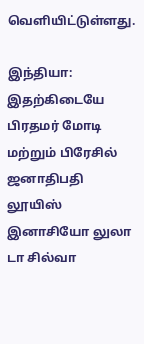வெளியிட்டுள்ளது.

இந்தியா: இதற்கிடையே பிரதமர் மோடி மற்றும் பிரேசில் ஜனாதிபதி லூயிஸ் இனாசியோ லுலா டா சில்வா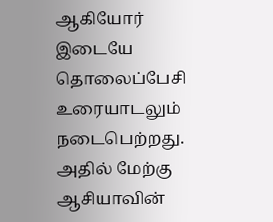ஆகியோர் இடையே தொலைப்பேசி உரையாடலும் நடைபெற்றது. அதில் மேற்கு ஆசியாவின்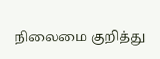நிலைமை குறித்து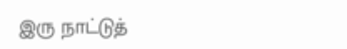இரு நாட்டுத்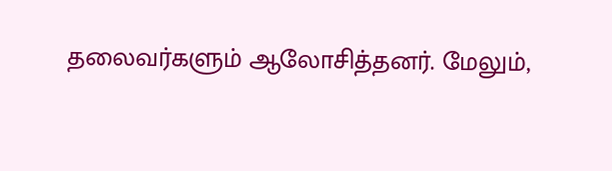தலைவர்களும் ஆலோசித்தனர். மேலும்,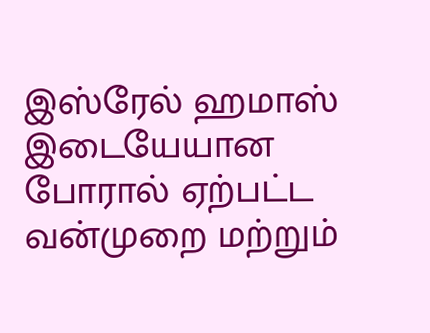இஸ்ரேல் ஹமாஸ் இடையேயான போரால் ஏற்பட்ட வன்முறை மற்றும்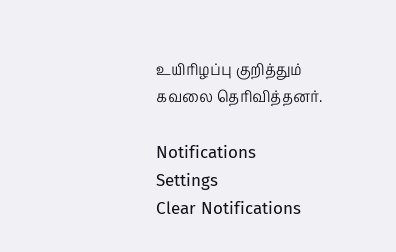உயிரிழப்பு குறித்தும் கவலை தெரிவித்தனர்.

Notifications
Settings
Clear Notifications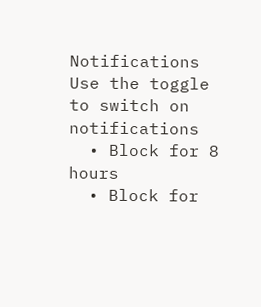Notifications
Use the toggle to switch on notifications
  • Block for 8 hours
  • Block for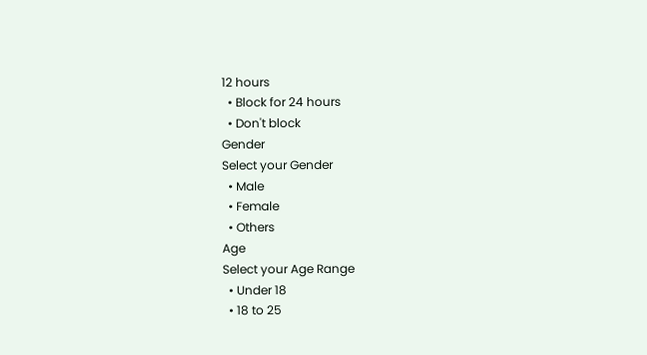12 hours
  • Block for 24 hours
  • Don't block
Gender
Select your Gender
  • Male
  • Female
  • Others
Age
Select your Age Range
  • Under 18
  • 18 to 25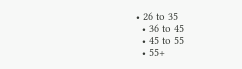• 26 to 35
  • 36 to 45
  • 45 to 55
  • 55+